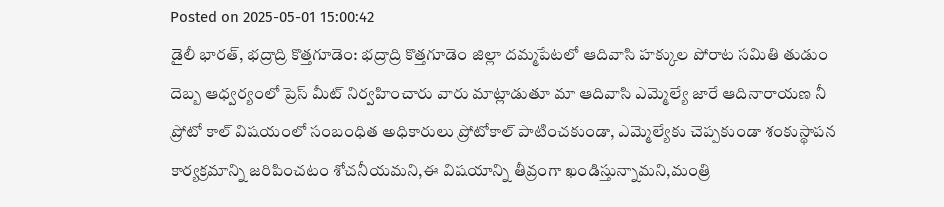Posted on 2025-05-01 15:00:42
డైలీ భారత్, భద్రాద్రి కొత్తగూడెం: భద్రాద్రి కొత్తగూడెం జిల్లా దమ్మపేటలో ఆదివాసి హక్కుల పోరాట సమితి తుడుం దెబ్బ ఆధ్వర్యంలో ప్రెస్ మీట్ నిర్వహించారు వారు మాట్లాడుతూ మా ఆదివాసి ఎమ్మెల్యే జారే ఆదినారాయణ నీ ప్రోటో కాల్ విషయంలో సంబంధిత అధికారులు ప్రోటోకాల్ పాటించకుండా, ఎమ్మెల్యేకు చెప్పకుండా శంకుస్థాపన కార్యక్రమాన్ని జరిపించటం శోచనీయమని,ఈ విషయాన్ని తీవ్రంగా ఖండిస్తున్నామని,మంత్రి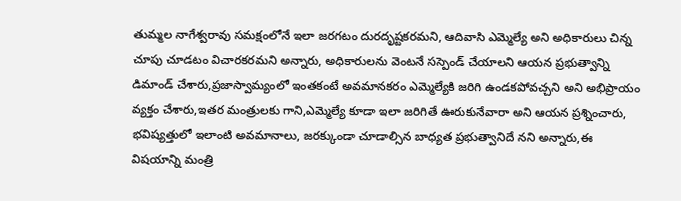తుమ్మల నాగేశ్వరావు సమక్షంలోనే ఇలా జరగటం దురదృష్టకరమని, ఆదివాసి ఎమ్మెల్యే అని అధికారులు చిన్న చూపు చూడటం విచారకరమని అన్నారు, అధికారులను వెంటనే సస్పెండ్ చేయాలని ఆయన ప్రభుత్వాన్ని డిమాండ్ చేశారు,ప్రజాస్వామ్యంలో ఇంతకంటే అవమానకరం ఎమ్మెల్యేకి జరిగి ఉండకపోవచ్చని అని అభిప్రాయం వ్యక్తం చేశారు,ఇతర మంత్రులకు గాని,ఎమ్మెల్యే కూడా ఇలా జరిగితే ఊరుకునేవారా అని ఆయన ప్రశ్నించారు, భవిష్యత్తులో ఇలాంటి అవమానాలు, జరక్కుండా చూడాల్సిన బాధ్యత ప్రభుత్వానిదే నని అన్నారు,ఈ విషయాన్ని మంత్రి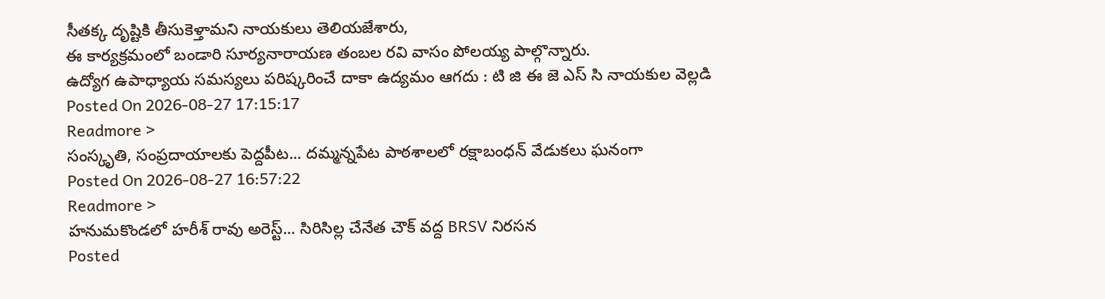సీతక్క దృష్టికి తీసుకెళ్తామని నాయకులు తెలియజేశారు,
ఈ కార్యక్రమంలో బండారి సూర్యనారాయణ తంబల రవి వాసం పోలయ్య పాల్గొన్నారు.
ఉద్యోగ ఉపాధ్యాయ సమస్యలు పరిష్కరించే దాకా ఉద్యమం ఆగదు : టి జి ఈ జె ఎస్ సి నాయకుల వెల్లడి
Posted On 2026-08-27 17:15:17
Readmore >
సంస్కృతి, సంప్రదాయాలకు పెద్దపీట... దమ్మన్నపేట పాఠశాలలో రక్షాబంధన్ వేడుకలు ఘనంగా
Posted On 2026-08-27 16:57:22
Readmore >
హనుమకొండలో హరీశ్ రావు అరెస్ట్... సిరిసిల్ల చేనేత చౌక్ వద్ద BRSV నిరసన
Posted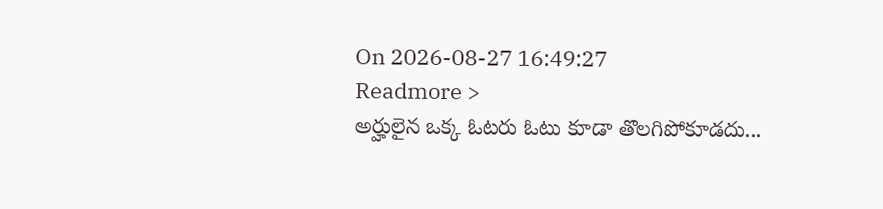On 2026-08-27 16:49:27
Readmore >
అర్హులైన ఒక్క ఓటరు ఓటు కూడా తొలగిపోకూడదు...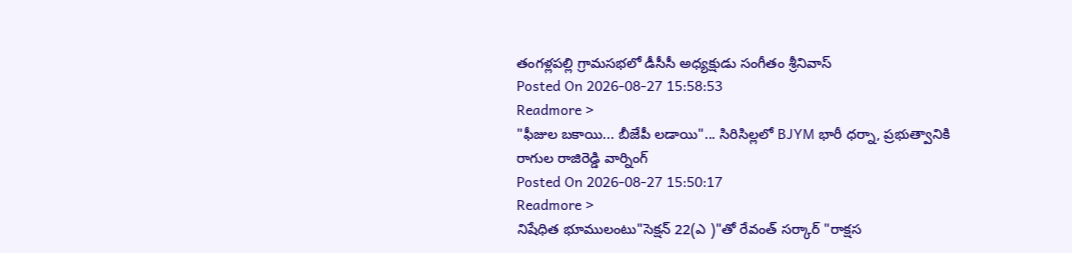తంగళ్లపల్లి గ్రామసభలో డీసీసీ అధ్యక్షుడు సంగీతం శ్రీనివాస్
Posted On 2026-08-27 15:58:53
Readmore >
"ఫీజుల బకాయి... బీజేపీ లడాయి"... సిరిసిల్లలో BJYM భారీ ధర్నా, ప్రభుత్వానికి రాగుల రాజిరెడ్డి వార్నింగ్
Posted On 2026-08-27 15:50:17
Readmore >
నిషేధిత భూములంటు"సెక్షన్ 22(ఎ )"తో రేవంత్ సర్కార్ "రాక్షస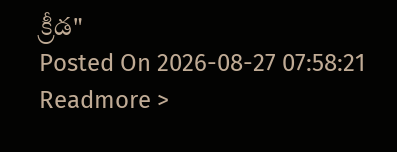క్రీడ"
Posted On 2026-08-27 07:58:21
Readmore >